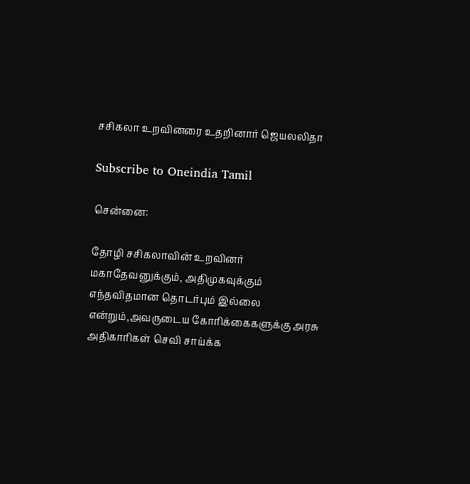சசிகலா உறவினரை உதறினார் ஜெயலலிதா

Subscribe to Oneindia Tamil

சென்னை:

தோழி சசிகலாவின் உறவினர் மகாதேவனுக்கும், அதிமுகவுக்கும் எந்தவிதமான தொடர்பும் இல்லை என்றும்,அவருடைய கோரிக்கைகளுக்கு அரசு அதிகாரிகள் செவி சாய்க்க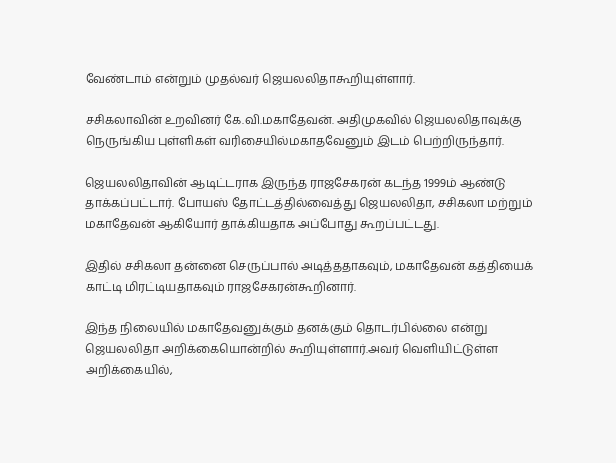வேண்டாம் என்றும் முதல்வர் ஜெயலலிதாகூறியுள்ளார்.

சசிகலாவின் உறவினர் கே.வி.மகாதேவன். அதிமுகவில் ஜெயலலிதாவுக்கு நெருங்கிய புள்ளிகள் வரிசையில்மகாதவேனும் இடம் பெற்றிருந்தார்.

ஜெயலலிதாவின் ஆடிட்டராக இருந்த ராஜசேகரன் கடந்த 1999ம் ஆண்டு தாக்கப்பட்டார். போயஸ் தோட்டத்தில்வைத்து ஜெயலலிதா, சசிகலா மற்றும் மகாதேவன் ஆகியோர் தாக்கியதாக அப்போது கூறப்பட்டது.

இதில் சசிகலா தன்னை செருப்பால் அடித்ததாகவும், மகாதேவன் கத்தியைக் காட்டி மிரட்டியதாகவும் ராஜசேகரன்கூறினார்.

இந்த நிலையில் மகாதேவனுக்கும் தனக்கும் தொடர்பில்லை என்று ஜெயலலிதா அறிக்கையொன்றில் கூறியுள்ளார்.அவர் வெளியிட்டுள்ள அறிக்கையில்,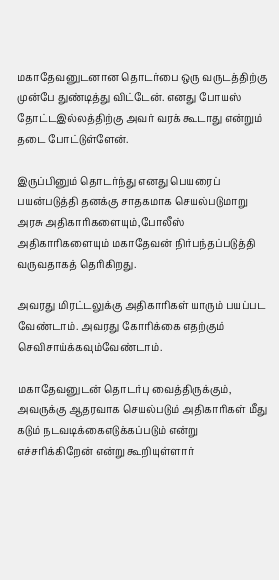மகாதேவனுடனான தொடர்பை ஒரு வருடத்திற்கு முன்பே துண்டித்து விட்டேன். எனது போயஸ் தோட்டஇல்லத்திற்கு அவர் வரக் கூடாது என்றும் தடை போட்டுள்ளேன்.

இருப்பினும் தொடர்ந்து எனது பெயரைப் பயன்படுத்தி தனக்கு சாதகமாக செயல்படுமாறு அரசு அதிகாரிகளையும்,போலீஸ் அதிகாரிகளையும் மகாதேவன் நிர்பந்தப்படுத்தி வருவதாகத் தெரிகிறது.

அவரது மிரட்டலுக்கு அதிகாரிகள் யாரும் பயப்பட வேண்டாம். அவரது கோரிக்கை எதற்கும் செவிசாய்க்கவும்வேண்டாம்.

மகாதேவனுடன் தொடர்பு வைத்திருக்கும், அவருக்கு ஆதரவாக செயல்படும் அதிகாரிகள் மீது கடும் நடவடிக்கைஎடுக்கப்படும் என்று எச்சரிக்கிறேன் என்று கூறியுள்ளார்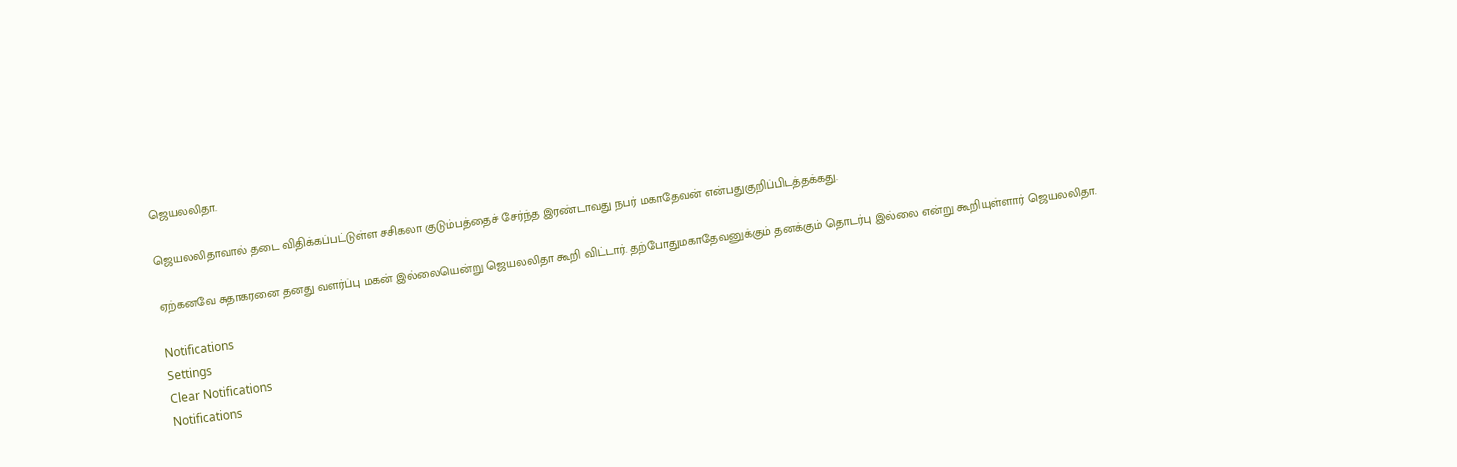ஜெயலலிதா.

ஜெயலலிதாவால் தடை விதிக்கப்பட்டுள்ள சசிகலா குடும்பத்தைச் சேர்ந்த இரண்டாவது நபர் மகாதேவன் என்பதுகுறிப்பிடத்தக்கது.

ஏற்கனவே சுதாகரனை தனது வளர்ப்பு மகன் இல்லையென்று ஜெயலலிதா கூறி விட்டார். தற்போதுமகாதேவனுக்கும் தனக்கும் தொடர்பு இல்லை என்று கூறியுள்ளார் ஜெயலலிதா.

Notifications
Settings
Clear Notifications
Notifications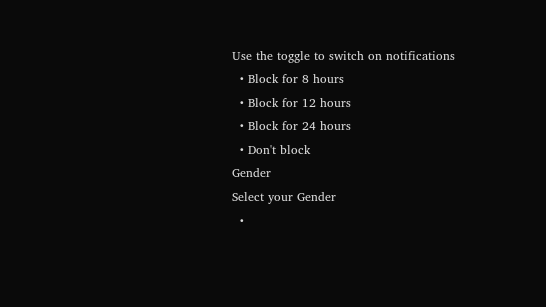Use the toggle to switch on notifications
  • Block for 8 hours
  • Block for 12 hours
  • Block for 24 hours
  • Don't block
Gender
Select your Gender
  •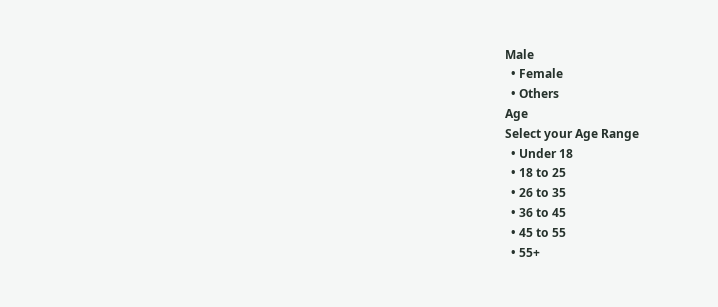Male
  • Female
  • Others
Age
Select your Age Range
  • Under 18
  • 18 to 25
  • 26 to 35
  • 36 to 45
  • 45 to 55
  • 55+